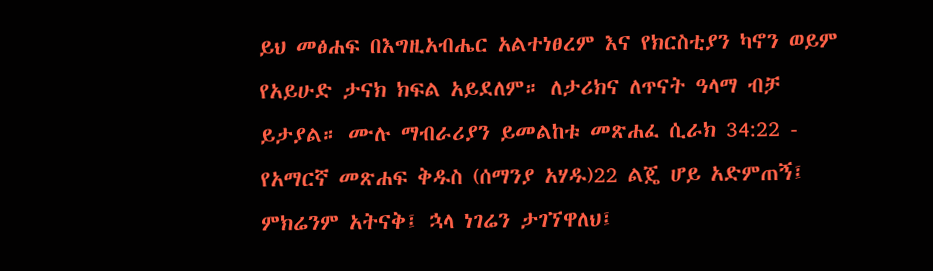ይህ መፅሐፍ በእግዚአብሔር አልተነፀረም እና የክርስቲያን ካኖን ወይም የአይሁድ ታናክ ክፍል አይደለም። ለታሪክና ለጥናት ዓላማ ብቻ ይታያል። ሙሉ ማብራሪያን ይመልከቱ መጽሐፈ ሲራክ 34:22 - የአማርኛ መጽሐፍ ቅዱስ (ሰማንያ አሃዱ)22 ልጄ ሆይ አድምጠኝ፤ ምክሬንም አትናቅ፤ ኋላ ነገሬን ታገኘዋለህ፤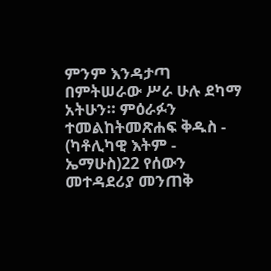ምንም እንዳታጣ በምትሠራው ሥራ ሁሉ ደካማ አትሁን። ምዕራፉን ተመልከትመጽሐፍ ቅዱስ - (ካቶሊካዊ እትም - ኤማሁስ)22 የሰውን መተዳደሪያ መንጠቅ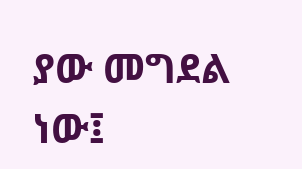ያው መግደል ነው፤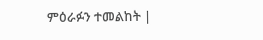ምዕራፉን ተመልከት |